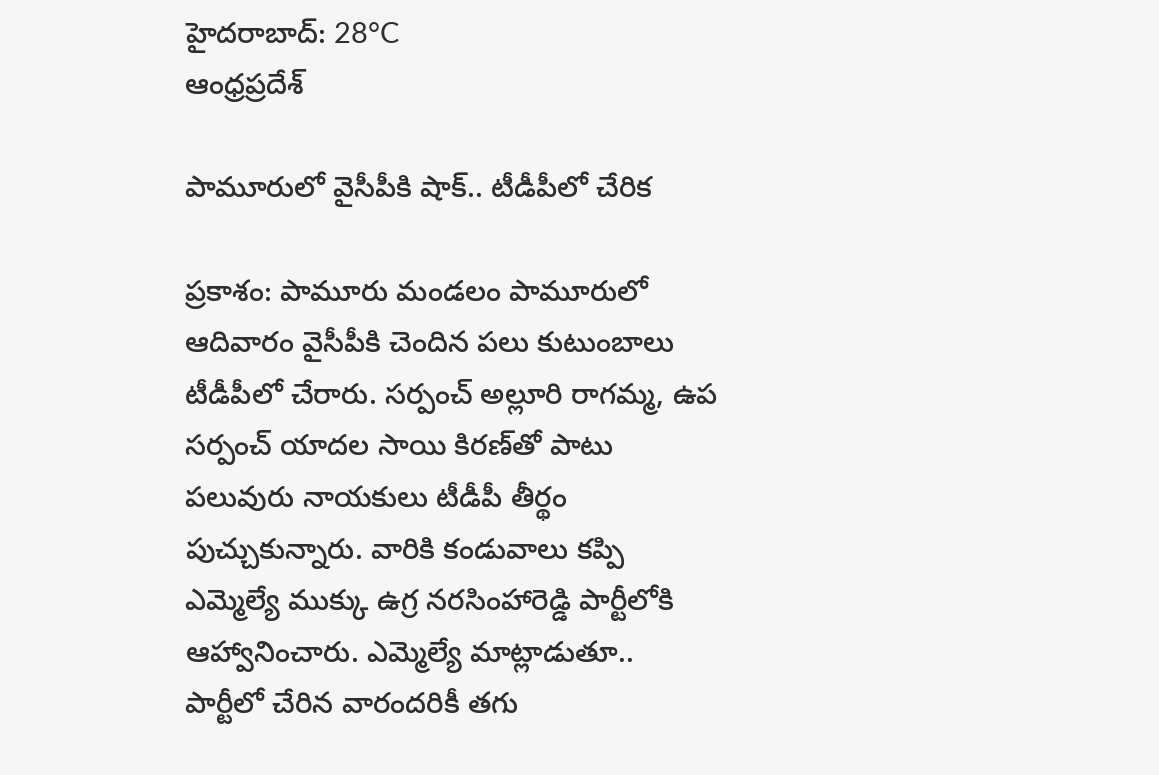హైదరాబాద్: 28°C
ఆంధ్రప్రదేశ్

పామూరులో వైసీపీకి షాక్.. టీడీపీలో చేరిక

ప్రకాశం: పామూరు మండలం పామూరులో ఆదివారం వైసీపీకి చెందిన పలు కుటుంబాలు టీడీపీలో చేరారు. సర్పంచ్ అల్లూరి రాగమ్మ, ఉప సర్పంచ్ యాదల సాయి కిరణ్‌తో పాటు పలువురు నాయకులు టీడీపీ తీర్థం పుచ్చుకున్నారు. వారికి కండువాలు కప్పి ఎమ్మెల్యే ముక్కు ఉగ్ర నరసింహారెడ్డి పార్టీలోకి ఆహ్వానించారు. ఎమ్మెల్యే మాట్లాడుతూ.. పార్టీలో చేరిన వారందరికీ తగు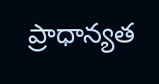ప్రాధాన్యత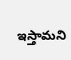ఇస్తామని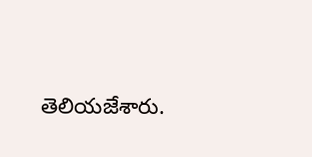తెలియజేశారు.